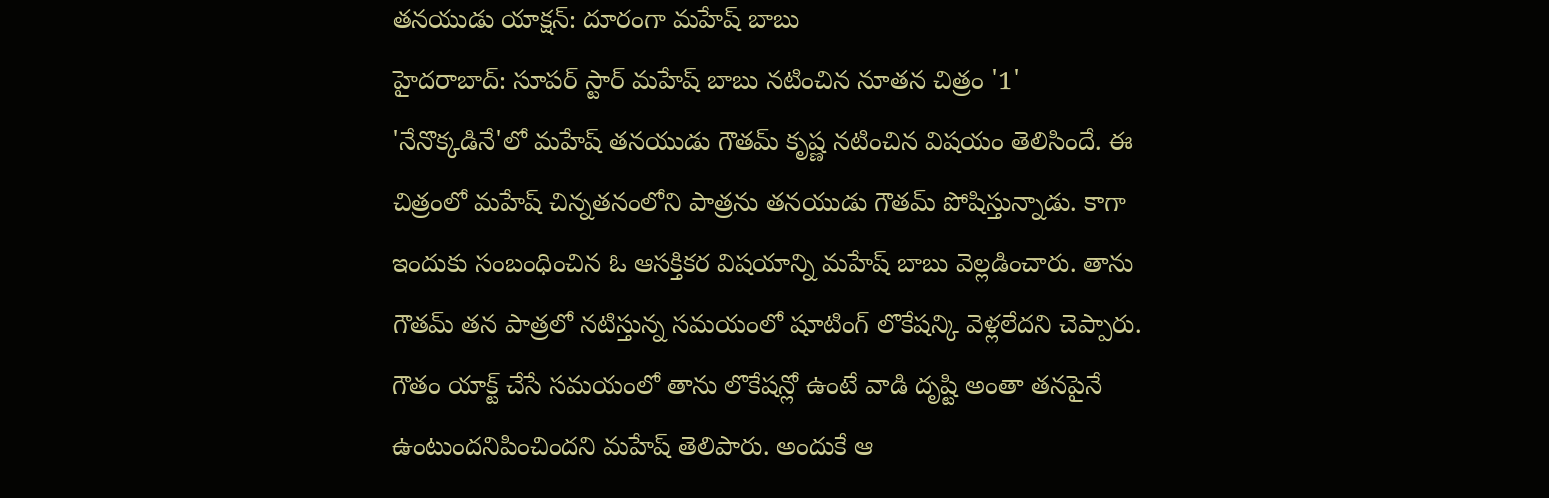తనయుడు యాక్షన్: దూరంగా మహేష్ బాబు
హైదరాబాద్: సూపర్ స్టార్ మహేష్ బాబు నటించిన నూతన చిత్రం '1' 'నేనొక్కడినే'లో మహేష్ తనయుడు గౌతమ్ కృష్ణ నటించిన విషయం తెలిసిందే. ఈ చిత్రంలో మహేష్ చిన్నతనంలోని పాత్రను తనయుడు గౌతమ్ పోషిస్తున్నాడు. కాగా ఇందుకు సంబంధించిన ఓ ఆసక్తికర విషయాన్ని మహేష్ బాబు వెల్లడించారు. తాను గౌతమ్ తన పాత్రలో నటిస్తున్న సమయంలో షూటింగ్ లొకేషన్కి వెళ్లలేదని చెప్పారు.
గౌతం యాక్ట్ చేసే సమయంలో తాను లొకేషన్లో ఉంటే వాడి దృష్టి అంతా తనపైనే ఉంటుందనిపించిందని మహేష్ తెలిపారు. అందుకే ఆ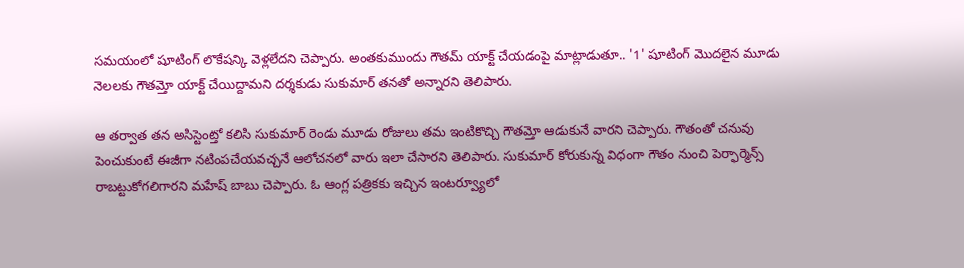సమయంలో షూటింగ్ లొకేషన్కి వెళ్లలేదని చెప్పారు. అంతకుముందు గౌతమ్ యాక్ట్ చేయడంపై మాట్లాడుతూ.. '1' షూటింగ్ మొదలైన మూడు నెలలకు గౌతమ్తో యాక్ట్ చేయిద్దామని దర్శకుడు సుకుమార్ తనతో అన్నారని తెలిపారు.

ఆ తర్వాత తన అసిస్టెంట్తో కలిసి సుకుమార్ రెండు మూడు రోజులు తమ ఇంటికొచ్చి గౌతమ్తో ఆడుకునే వారని చెప్పారు. గౌతంతో చనువు పెంచుకుంటే ఈజీగా నటింపచేయవచ్చనే ఆలోచనలో వారు ఇలా చేసారని తెలిపారు. సుకుమార్ కోరుకున్న విధంగా గౌతం నుంచి పెర్ఫార్మెన్స్ రాబట్టుకోగలిగారని మహేష్ బాబు చెప్పారు. ఓ ఆంగ్ల పత్రికకు ఇచ్చిన ఇంటర్వ్యూలో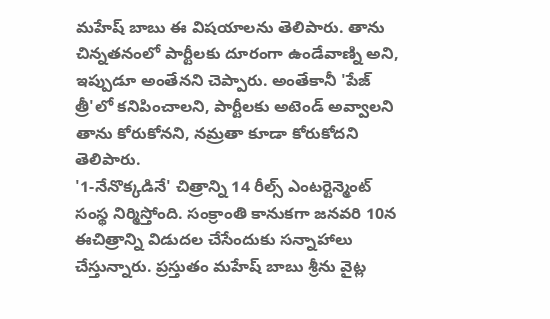మహేష్ బాబు ఈ విషయాలను తెలిపారు. తాను చిన్నతనంలో పార్టీలకు దూరంగా ఉండేవాణ్ని అని, ఇప్పుడూ అంతేనని చెప్పారు. అంతేకానీ 'పేజ్ త్రీ'లో కనిపించాలని, పార్టీలకు అటెండ్ అవ్వాలని తాను కోరుకోనని, నమ్రతా కూడా కోరుకోదని తెలిపారు.
'1-నేనొక్కడినే' చిత్రాన్ని 14 రీల్స్ ఎంటర్టెన్మెంట్ సంస్థ నిర్మిస్తోంది. సంక్రాంతి కానుకగా జనవరి 10న ఈచిత్రాన్ని విడుదల చేసేందుకు సన్నాహాలు చేస్తున్నారు. ప్రస్తుతం మహేష్ బాబు శ్రీను వైట్ల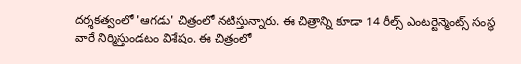దర్శకత్వంలో 'ఆగడు' చిత్రంలో నటిస్తున్నారు. ఈ చిత్రాన్ని కూడా 14 రీల్స్ ఎంటర్టెన్మెంట్స్ సంస్థ వారే నిర్మిస్తుండటం విశేషం. ఈ చిత్రంలో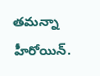తమన్నా హీరోయిన్.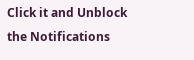Click it and Unblock the Notifications